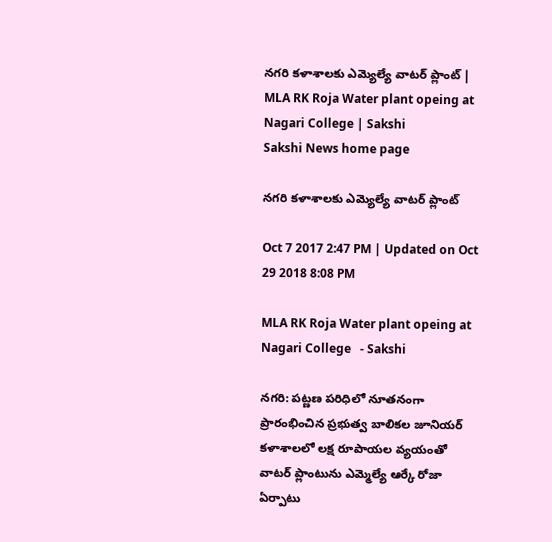నగరి కళాశాలకు ఎమ్యెల్యే వాటర్‌ ప్లాంట్‌ | MLA RK Roja Water plant opeing at Nagari College | Sakshi
Sakshi News home page

నగరి కళాశాలకు ఎమ్యెల్యే వాటర్‌ ప్లాంట్‌

Oct 7 2017 2:47 PM | Updated on Oct 29 2018 8:08 PM

MLA RK Roja Water plant opeing at Nagari College   - Sakshi

నగరి: పట్ణణ పరిధిలో నూతనంగా ప్రారంభించిన ప్రభుత్వ బాలికల జూనియర్‌ కళాశాలలో లక్ష రూపాయల వ్యయంతో వాటర్‌ ప్లాంటును ఎమ్మెల్యే ఆర్కే రోజా ఏర్పాటు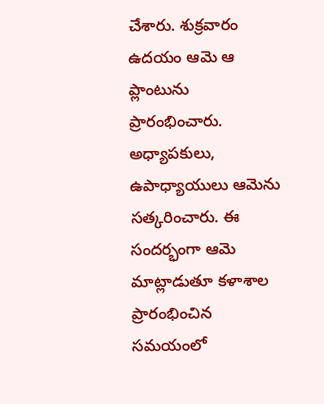చేశారు. శుక్రవారం ఉదయం ఆమె ఆ ప్లాంటును ప్రారంభించారు. అధ్యాపకులు, ఉపాధ్యాయులు ఆమెను సత్కరించారు. ఈ సందర్భంగా ఆమె మాట్లాడుతూ కళాశాల ప్రారంభించిన సమయంలో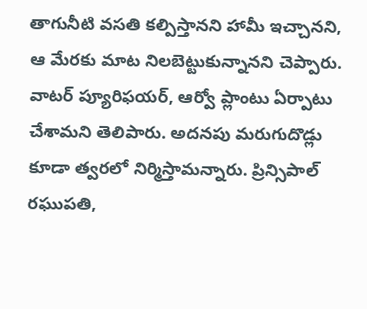తాగునీటి వసతి కల్పిస్తానని హామీ ఇచ్చానని, ఆ మేరకు మాట నిలబెట్టుకున్నానని చెప్పారు. వాటర్‌ ప్యూరిఫయర్, ఆర్వో ప్లాంటు ఏర్పాటు చేశామని తెలిపారు. అదనపు మరుగుదొడ్లు కూడా త్వరలో నిర్మిస్తామన్నారు. ప్రిన్సిపాల్‌ రఘుపతి,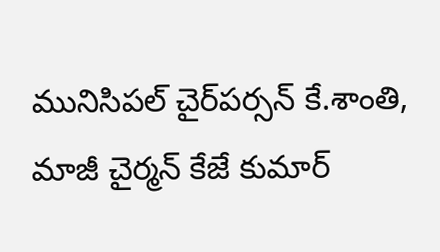మునిసిపల్‌ చైర్‌పర్సన్‌ కే.శాంతి, మాజీ చైర్మన్‌ కేజే కుమార్‌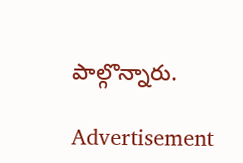పాల్గొన్నారు.

Advertisement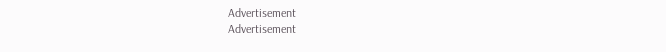Advertisement
Advertisement